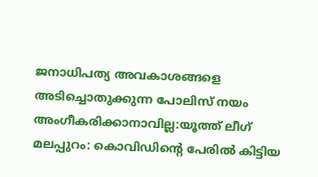ജനാധിപത്യ അവകാശങ്ങളെ അടിച്ചൊതുക്കുന്ന പോലിസ് നയം അംഗീകരിക്കാനാവില്ല:യൂത്ത് ലീഗ്
മലപ്പുറം: കൊവിഡിന്റെ പേരിൽ കിട്ടിയ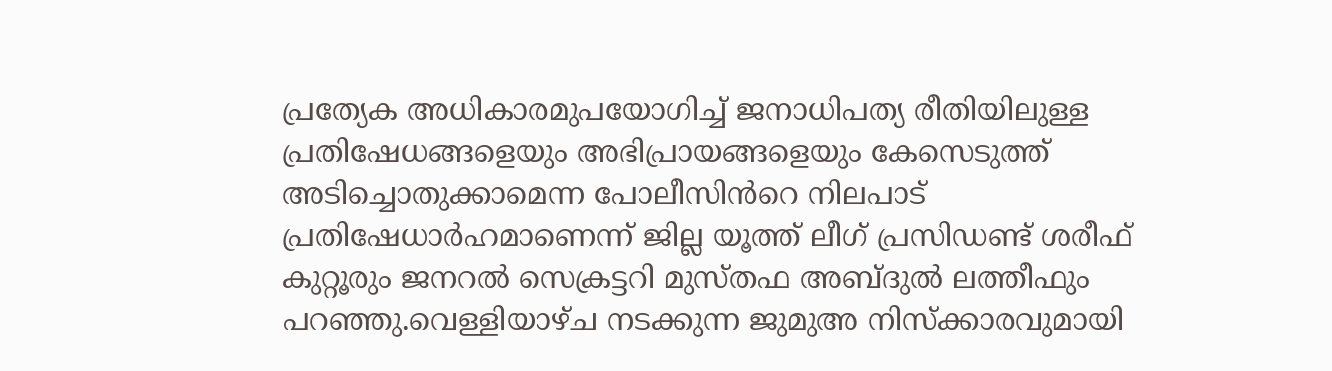പ്രത്യേക അധികാരമുപയോഗിച്ച് ജനാധിപത്യ രീതിയിലുള്ള പ്രതിഷേധങ്ങളെയും അഭിപ്രായങ്ങളെയും കേസെടുത്ത് അടിച്ചൊതുക്കാമെന്ന പോലീസിൻറെ നിലപാട് പ്രതിഷേധാർഹമാണെന്ന് ജില്ല യൂത്ത് ലീഗ് പ്രസിഡണ്ട് ശരീഫ് കുറ്റൂരും ജനറൽ സെക്രട്ടറി മുസ്തഫ അബ്ദുൽ ലത്തീഫും പറഞ്ഞു.വെള്ളിയാഴ്ച നടക്കുന്ന ജുമുഅ നിസ്ക്കാരവുമായി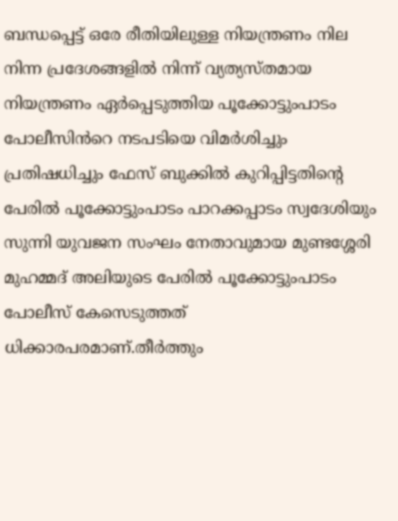ബന്ധപ്പെട്ട് ഒരേ രീതിയിലുള്ള നിയന്ത്രണം നില നിന്ന പ്രദേശങ്ങളിൽ നിന്ന് വ്യത്യസ്തമായ നിയന്ത്രണം ഏർപ്പെടുത്തിയ പൂക്കോട്ടുംപാടം പോലീസിൻറെ നടപടിയെ വിമർശിച്ചും പ്രതിഷധിച്ചും ഫേസ് ബുക്കിൽ കുറിപ്പിട്ടതിന്റെ പേരിൽ പൂക്കോട്ടുംപാടം പാറക്കപ്പാടം സ്വദേശിയും സുന്നി യുവജന സംഘം നേതാവുമായ മുണ്ടശ്ശേരി മുഹമ്മദ് അലിയുടെ പേരിൽ പൂക്കോട്ടുംപാടം പോലീസ് കേസെടുത്തത് ധിക്കാരപരമാണ്.തീർത്തും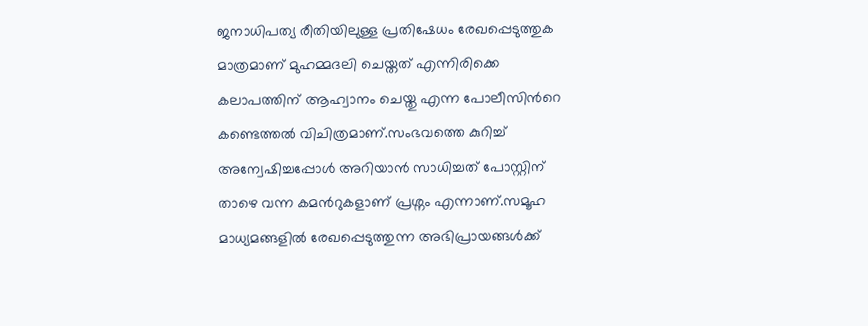ജനാധിപത്യ രീതിയിലുള്ള പ്രതിഷേധം രേഖപ്പെടുത്തുക മാത്രമാണ് മുഹമ്മദലി ചെയ്തത് എന്നിരിക്കെ കലാപത്തിന് ആഹ്വാനം ചെയ്തു എന്ന പോലീസിൻറെ കണ്ടെത്തൽ വിചിത്രമാണ്.സംഭവത്തെ കുറിച്ച് അന്വേഷിച്ചപ്പോൾ അറിയാൻ സാധിച്ചത് പോസ്റ്റിന് താഴെ വന്ന കമൻറുകളാണ് പ്രശ്നം എന്നാണ്.സമൂഹ മാധ്യമങ്ങളിൽ രേഖപ്പെടുത്തുന്ന അഭിപ്രായങ്ങൾക്ക്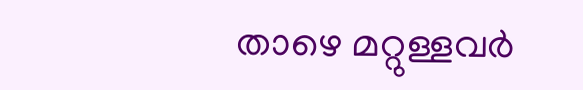താഴെ മറ്റുള്ളവർ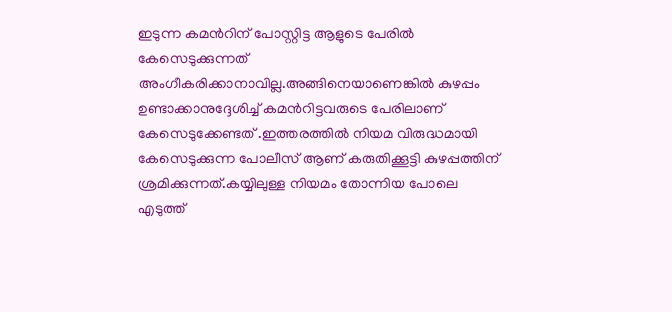ഇടുന്ന കമൻറിന് പോസ്റ്റിട്ട ആളുടെ പേരിൽ കേസെടുക്കുന്നത് അംഗീകരിക്കാനാവില്ല.അങ്ങിനെയാണെങ്കിൽ കുഴപ്പം ഉണ്ടാക്കാനുദ്ദേശിച്ച് കമൻറിട്ടവരുടെ പേരിലാണ് കേസെടുക്കേണ്ടത് .ഇത്തരത്തിൽ നിയമ വിരുദ്ധമായി കേസെടുക്കുന്ന പോലീസ് ആണ് കരുതിക്കൂട്ടി കുഴപ്പത്തിന് ശ്രമിക്കുന്നത്.കയ്യിലുള്ള നിയമം തോന്നിയ പോലെ എടുത്ത്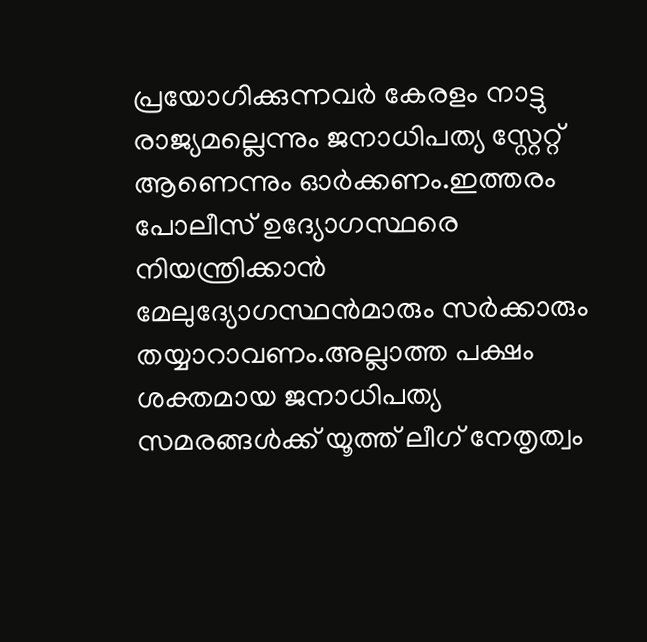പ്രയോഗിക്കുന്നവർ കേരളം നാട്ടു രാജ്യമല്ലെന്നും ജനാധിപത്യ സ്റ്റേറ്റ് ആണെന്നും ഓർക്കണം.ഇത്തരം പോലീസ് ഉദ്യോഗസ്ഥരെ നിയന്ത്രിക്കാൻ മേലുദ്യോഗസ്ഥൻമാരും സർക്കാരും തയ്യാറാവണം.അല്ലാത്ത പക്ഷം ശക്തമായ ജനാധിപത്യ സമരങ്ങൾക്ക് യൂത്ത് ലീഗ് നേതൃത്വം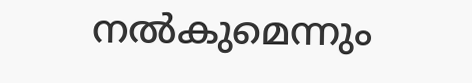നൽകുമെന്നും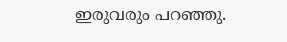ഇരുവരും പറഞ്ഞു.